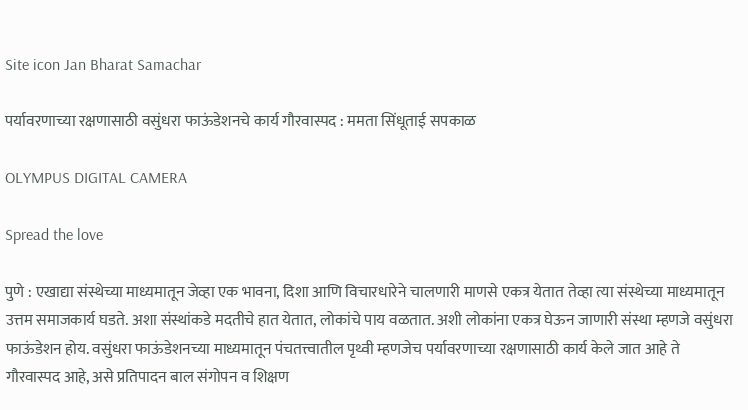Site icon Jan Bharat Samachar

पर्यावरणाच्या रक्षणासाठी वसुंधरा फाऊंडेशनचे कार्य गौरवास्पद : ममता सिंधूताई सपकाळ

OLYMPUS DIGITAL CAMERA

Spread the love

पुणे : एखाद्या संस्थेच्या माध्यमातून जेव्हा एक भावना, दिशा आणि विचारधारेने चालणारी माणसे एकत्र येतात तेव्हा त्या संस्थेच्या माध्यमातून उत्तम समाजकार्य घडते. अशा संस्थांकडे मदतीचे हात येतात, लोकांचे पाय वळतात. अशी लोकांना एकत्र घेऊन जाणारी संस्था म्हणजे वसुंधरा फाऊंडेशन होय. वसुंधरा फाऊंडेशनच्या माध्यमातून पंचतत्त्वातील पृथ्वी म्हणजेच पर्यावरणाच्या रक्षणासाठी कार्य केले जात आहे ते गौरवास्पद आहे, असे प्रतिपादन बाल संगोपन व शिक्षण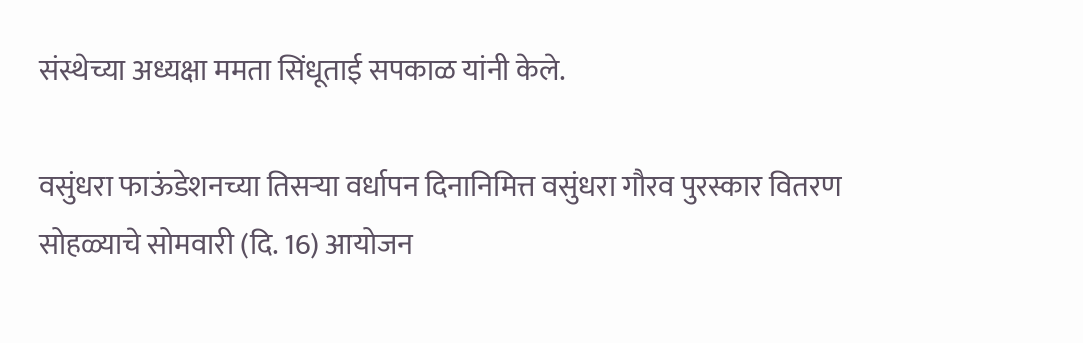संस्थेच्या अध्यक्षा ममता सिंधूताई सपकाळ यांनी केले.

वसुंधरा फाऊंडेशनच्या तिसऱ्या वर्धापन दिनानिमित्त वसुंधरा गौरव पुरस्कार वितरण सोहळ्याचे सोमवारी (दि. 16) आयोजन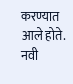करण्यात आले होते. नवी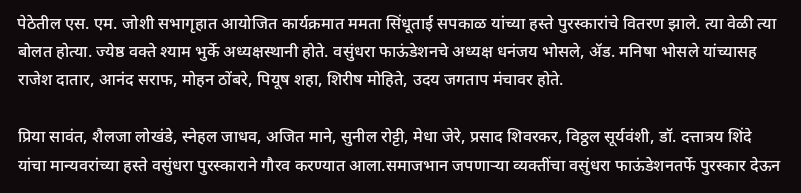पेठेतील एस. एम. जोशी सभागृहात आयोजित कार्यक्रमात ममता सिंधूताई सपकाळ यांच्या हस्ते पुरस्कारांचे वितरण झाले. त्या वेळी त्या बोलत होत्या. ज्येष्ठ वक्ते श्याम भुर्के अध्यक्षस्थानी होते. वसुंधरा फाऊंडेशनचे अध्यक्ष धनंजय भोसले, ॲड. मनिषा भोसले यांच्यासह राजेश दातार, आनंद सराफ, मोहन ठोंबरे, पियूष शहा, शिरीष मोहिते, उदय जगताप मंचावर होते.

प्रिया सावंत, शैलजा लोखंडे, स्नेहल जाधव, अजित माने, सुनील रोट्टी, मेधा जेरे, प्रसाद शिवरकर, विठ्ठल सूर्यवंशी, डॉ. दत्तात्रय शिंदे यांचा मान्यवरांच्या हस्ते वसुंधरा पुरस्काराने गौरव करण्यात आला.समाजभान जपणाऱ्या व्यक्तींचा वसुंधरा फाऊंडेशनतर्फे पुरस्कार देऊन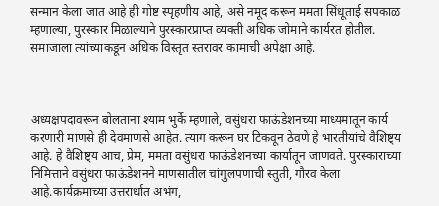सन्मान केला जात आहे ही गोष्ट स्पृहणीय आहे, असे नमूद करून ममता सिंधूताई सपकाळ म्हणाल्या, पुरस्कार मिळाल्याने पुरस्कारप्राप्त व्यक्ती अधिक जोमाने कार्यरत होतील. समाजाला त्यांच्याकडून अधिक विस्तृत स्तरावर कामाची अपेक्षा आहे.



अध्यक्षपदावरून बोलताना श्याम भुर्के म्हणाले, वसुंधरा फाऊंडेशनच्या माध्यमातून कार्य करणारी माणसे ही देवमाणसे आहेत. त्याग करून घर टिकवून ठेवणे हे भारतीयांचे वैशिष्ट्य आहे. हे वैशिष्ट्य आच, प्रेम, ममता वसुंधरा फाऊंडेशनच्या कार्यातून जाणवते. पुरस्काराच्या निमित्ताने वसुंधरा फाऊंडेशनने माणसातील चांगुलपणाची स्तुती, गौरव केला आहे.कार्यक्रमाच्या उत्तरार्धात अभंग,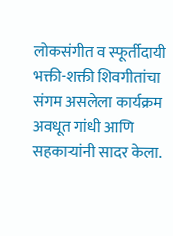लोकसंगीत व स्फूर्तीदायी भक्ती-शक्ती शिवगीतांचा संगम असलेला कार्यक्रम अवधूत गांधी आणि सहकाऱ्यांनी सादर केला.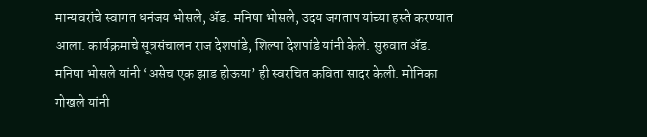मान्यवरांचे स्वागत धनंजय भोसले, ॲड. मनिषा भोसले, उदय जगताप यांच्या हस्ते करण्यात आला. कार्यक्रमाचे सूत्रसंचालन राज देशपांडे, शिल्पा देशपांडे यांनी केले. सुरुवात ॲड. मनिषा भोसले यांनी ‌‘असेच एक झाड होऊया‌’ ही स्वरचित कविता सादर केली. मोनिका गोखले यांनी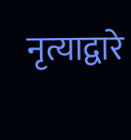नृत्याद्वारे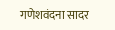गणेशवंदना सादर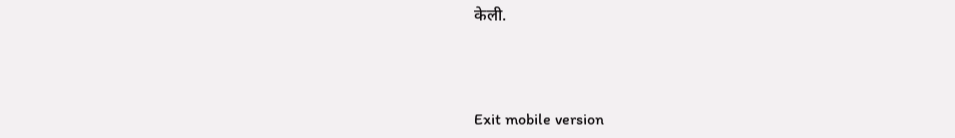केली.



Exit mobile version